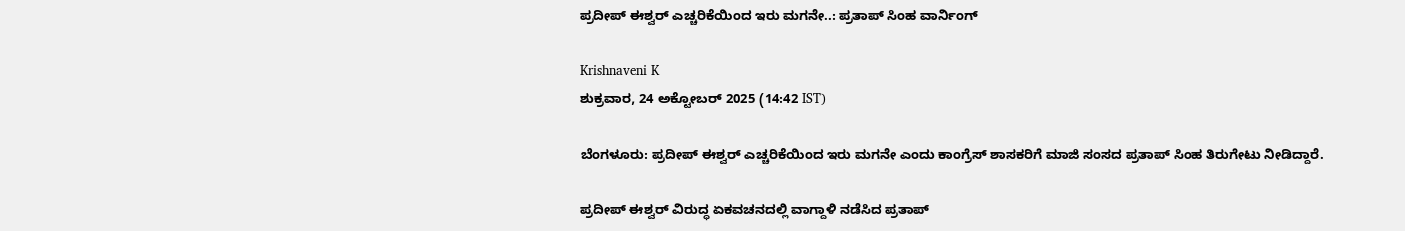ಪ್ರದೀಪ್ ಈಶ್ವರ್ ಎಚ್ಚರಿಕೆಯಿಂದ ಇರು ಮಗನೇ..: ಪ್ರತಾಪ್ ಸಿಂಹ ವಾರ್ನಿಂಗ್

Krishnaveni K
ಶುಕ್ರವಾರ, 24 ಅಕ್ಟೋಬರ್ 2025 (14:42 IST)

ಬೆಂಗಳೂರು: ಪ್ರದೀಪ್ ಈಶ್ವರ್ ಎಚ್ಚರಿಕೆಯಿಂದ ಇರು ಮಗನೇ ಎಂದು ಕಾಂಗ್ರೆಸ್ ಶಾಸಕರಿಗೆ ಮಾಜಿ ಸಂಸದ ಪ್ರತಾಪ್ ಸಿಂಹ ತಿರುಗೇಟು ನೀಡಿದ್ದಾರೆ.

ಪ್ರದೀಪ್ ಈಶ್ವರ್ ವಿರುದ್ಧ ಏಕವಚನದಲ್ಲಿ ವಾಗ್ದಾಳಿ ನಡೆಸಿದ ಪ್ರತಾಪ್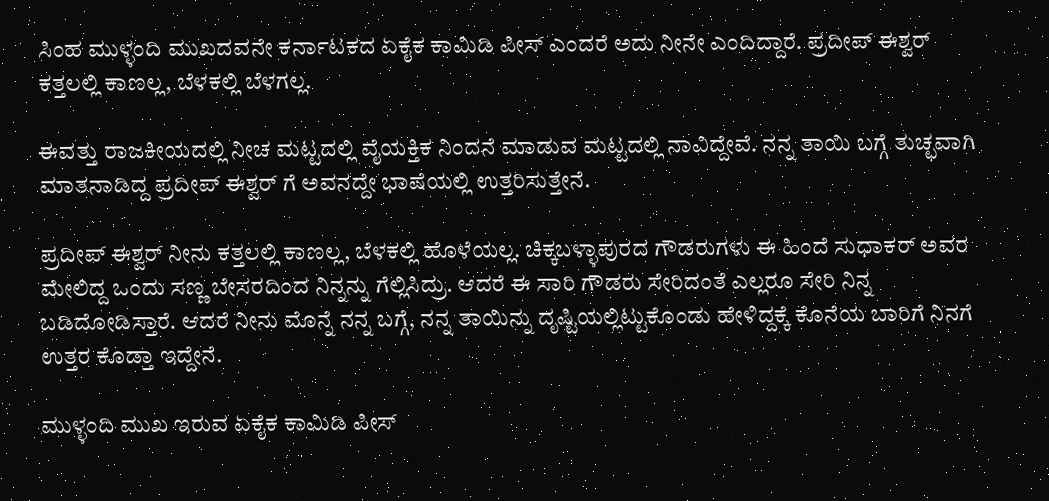ಸಿಂಹ ಮುಳ್ಳಂದಿ ಮುಖದವನೇ ಕರ್ನಾಟಕದ ಏಕೈಕ ಕಾಮಿಡಿ ಪೀಸ್ ಎಂದರೆ ಅದು ನೀನೇ ಎಂದಿದ್ದಾರೆ. ಪ್ರದೀಪ್ ಈಶ್ವರ್ ಕತ್ತಲಲ್ಲಿ ಕಾಣಲ್ಲ, ಬೆಳಕಲ್ಲಿ ಬೆಳಗಲ್ಲ.

ಈವತ್ತು ರಾಜಕೀಯದಲ್ಲಿ ನೀಚ ಮಟ್ಟದಲ್ಲಿ ವೈಯಕ್ತಿಕ ನಿಂದನೆ ಮಾಡುವ ಮಟ್ಟದಲ್ಲಿ ನಾವಿದ್ದೇವೆ. ನನ್ನ ತಾಯಿ ಬಗ್ಗೆ ತುಚ್ಛವಾಗಿ ಮಾತನಾಡಿದ್ದ ಪ್ರದೀಪ್ ಈಶ್ವರ್ ಗೆ ಅವನದ್ದೇ ಭಾಷೆಯಲ್ಲಿ ಉತ್ತರಿಸುತ್ತೇನೆ.

ಪ್ರದೀಪ್ ಈಶ್ವರ್ ನೀನು ಕತ್ತಲಲ್ಲಿ ಕಾಣಲ್ಲ, ಬೆಳಕಲ್ಲಿ ಹೊಳೆಯಲ್ಲ. ಚಿಕ್ಕಬಳ್ಳಾಪುರದ ಗೌಡರುಗಳು ಈ ಹಿಂದೆ ಸುಧಾಕರ್ ಅವರ ಮೇಲಿದ್ದ ಒಂದು ಸಣ್ಣ ಬೇಸರದಿಂದ ನಿನ್ನನ್ನು ಗೆಲ್ಲಿಸಿದ್ರು. ಆದರೆ ಈ ಸಾರಿ ಗೌಡರು ಸೇರಿದಂತೆ ಎಲ್ಲರೂ ಸೇರಿ ನಿನ್ನ ಬಡಿದೋಡಿಸ್ತಾರೆ. ಆದರೆ ನೀನು ಮೊನ್ನೆ ನನ್ನ ಬಗ್ಗೆ, ನನ್ನ ತಾಯಿನ್ನು ದೃಷ್ಟಿಯಲ್ಲಿಟ್ಟುಕೊಂಡು ಹೇಳಿದ್ದಕ್ಕೆ ಕೊನೆಯ ಬಾರಿಗೆ ನಿನಗೆ ಉತ್ತರ ಕೊಡ್ತಾ ಇದ್ದೇನೆ.

ಮುಳ್ಳಂದಿ ಮುಖ ಇರುವ ಏಕೈಕ ಕಾಮಿಡಿ ಪೀಸ್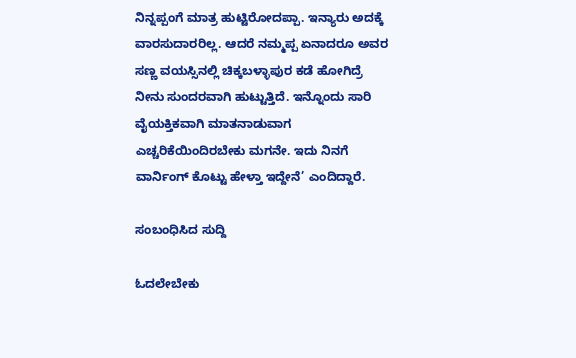ನಿನ್ನಪ್ಪಂಗೆ ಮಾತ್ರ ಹುಟ್ಟಿರೋದಪ್ಪಾ. ಇನ್ಯಾರು ಅದಕ್ಕೆ ವಾರಸುದಾರರಿಲ್ಲ. ಆದರೆ ನಮ್ಮಪ್ಪ ಏನಾದರೂ ಅವರ ಸಣ್ಣ ವಯಸ್ಸಿನಲ್ಲಿ ಚಿಕ್ಕಬಳ್ಳಾಪುರ ಕಡೆ ಹೋಗಿದ್ರೆ ನೀನು ಸುಂದರವಾಗಿ ಹುಟ್ಟುತ್ತಿದೆ. ಇನ್ನೊಂದು ಸಾರಿ ವೈಯಕ್ತಿಕವಾಗಿ ಮಾತನಾಡುವಾಗ ಎಚ್ಚರಿಕೆಯಿಂದಿರಬೇಕು ಮಗನೇ. ಇದು ನಿನಗೆ ವಾರ್ನಿಂಗ್ ಕೊಟ್ಟು ಹೇಳ್ತಾ ಇದ್ದೇನೆ’ ಎಂದಿದ್ದಾರೆ.

ಸಂಬಂಧಿಸಿದ ಸುದ್ದಿ

ಓದಲೇಬೇಕು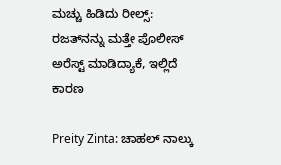ಮಚ್ಚು ಹಿಡಿದು ರೀಲ್ಸ್‌: ರಜತ್‌ನನ್ನು ಮತ್ತೇ ಪೊಲೀಸ್ ಅರೆಸ್ಟ್ ಮಾಡಿದ್ಯಾಕೆ, ಇಲ್ಲಿದೆ ಕಾರಣ

Preity Zinta: ಚಾಹಲ್ ನಾಲ್ಕು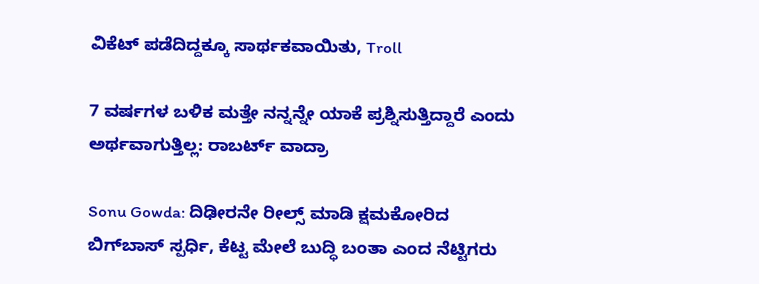ವಿಕೆಟ್ ಪಡೆದಿದ್ದಕ್ಕೂ ಸಾರ್ಥಕವಾಯಿತು, Troll

7 ವರ್ಷಗಳ ಬಳಿಕ ಮತ್ತೇ ನನ್ನನ್ನೇ ಯಾಕೆ ಪ್ರಶ್ನಿಸುತ್ತಿದ್ದಾರೆ ಎಂದು ಅರ್ಥವಾಗುತ್ತಿಲ್ಲ: ರಾಬರ್ಟ್‌ ವಾದ್ರಾ

Sonu Gowda: ದಿಢೀರನೇ ರೀಲ್ಸ್ ಮಾಡಿ ಕ್ಷಮಕೋರಿದ ಬಿಗ್‌ಬಾಸ್‌ ಸ್ಪರ್ಧಿ, ಕೆಟ್ಟ ಮೇಲೆ ಬುದ್ಧಿ ಬಂತಾ ಎಂದ ನೆಟ್ಟಿಗರು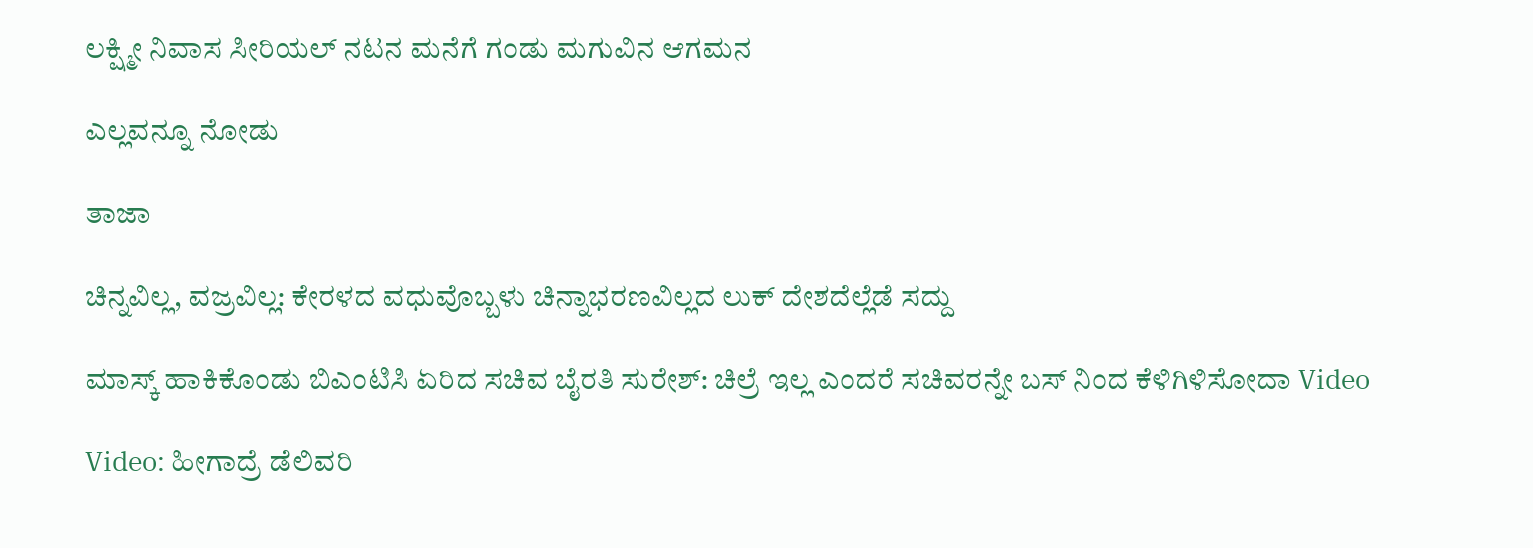ಲಕ್ಷ್ಮೀ ನಿವಾಸ ಸೀರಿಯಲ್ ನಟನ ಮನೆಗೆ ಗಂಡು ಮಗುವಿನ ಆಗಮನ

ಎಲ್ಲವನ್ನೂ ನೋಡು

ತಾಜಾ

ಚಿನ್ನವಿಲ್ಲ, ವಜ್ರವಿಲ್ಲ: ಕೇರಳದ ವಧುವೊಬ್ಬಳು ಚಿನ್ನಾಭರಣವಿಲ್ಲದ ಲುಕ್‌ ದೇಶದೆಲ್ಲೆಡೆ ಸದ್ದು

ಮಾಸ್ಕ್ ಹಾಕಿಕೊಂಡು ಬಿಎಂಟಿಸಿ ಏರಿದ ಸಚಿವ ಬೈರತಿ ಸುರೇಶ್: ಚಿಲ್ರೆ ಇಲ್ಲ ಎಂದರೆ ಸಚಿವರನ್ನೇ ಬಸ್ ನಿಂದ ಕೆಳಿಗಿಳಿಸೋದಾ Video

Video: ಹೀಗಾದ್ರೆ ಡೆಲಿವರಿ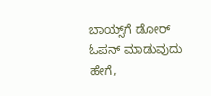ಬಾಯ್ಸ್‌ಗೆ ಡೋರ್ ಓಪನ್ ಮಾಡುವುದು ಹೇಗೆ,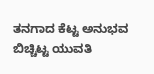ತನಗಾದ ಕೆಟ್ಟ ಅನುಭವ ಬಿಚ್ಚಿಟ್ಟ ಯುವತಿ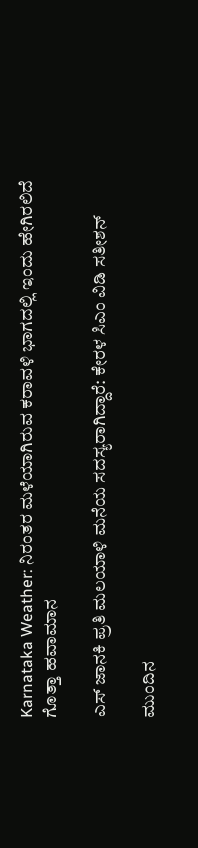Karnataka Weather: ನಿರಂತರ ಮಳೆಯಾಗಿರುವ ಕರಾವಳಿ ಭಾಗದಲ್ಲಿ ಇಂದು ಹೇಗಿರಲಿದೆ ಗೊತ್ತಾ ಹವಾಮಾನ

ಎಸ್‌ ಜಾನಕಿ ಪ್ರತಿ ಮಲಯಾಳಿ ಮನೆಯ ಸದಸ್ಯರಾಗಿದ್ದಾರೆ: ಕೇರಳ ಸಿಎಂ ವಿಡಿ ಸತೀಶನ್‌

ಮುಂದಿನ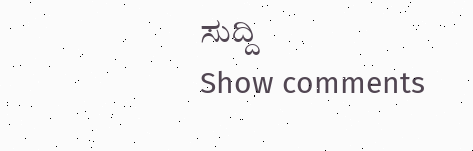ಸುದ್ದಿ
Show comments